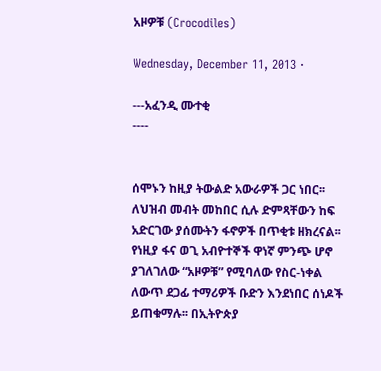አዞዎቹ (Crocodiles)

Wednesday, December 11, 2013 ·

---አፈንዲ ሙተቂ
----


ሰሞኑን ከዚያ ትውልድ አውራዎች ጋር ነበር፡፡ ለህዝብ መብት መከበር ሲሉ ድምጻቸውን ከፍ አድርገው ያሰሙትን ፋኖዎች በጥቂቱ ዘክረናል፡፡ የነዚያ ፋና ወጊ አብዮተኞች ዋነኛ ምንጭ ሆኖ ያገለገለው “አዞዎቹ” የሚባለው የስር-ነቀል ለውጥ ደጋፊ ተማሪዎች ቡድን እንደነበር ሰነዶች ይጠቁማሉ፡፡ በኢትዮጵያ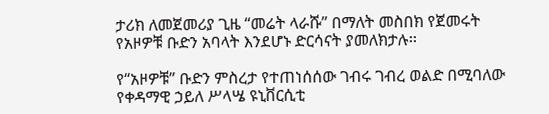ታሪክ ለመጀመሪያ ጊዜ “መሬት ላራሹ” በማለት መስበክ የጀመሩት የአዞዎቹ ቡድን አባላት እንደሆኑ ድርሳናት ያመለክታሉ፡፡

የ“አዞዎቹ” ቡድን ምስረታ የተጠነሰሰው ገብሩ ገብረ ወልድ በሚባለው የቀዳማዊ ኃይለ ሥላሤ ዩኒቨርሲቲ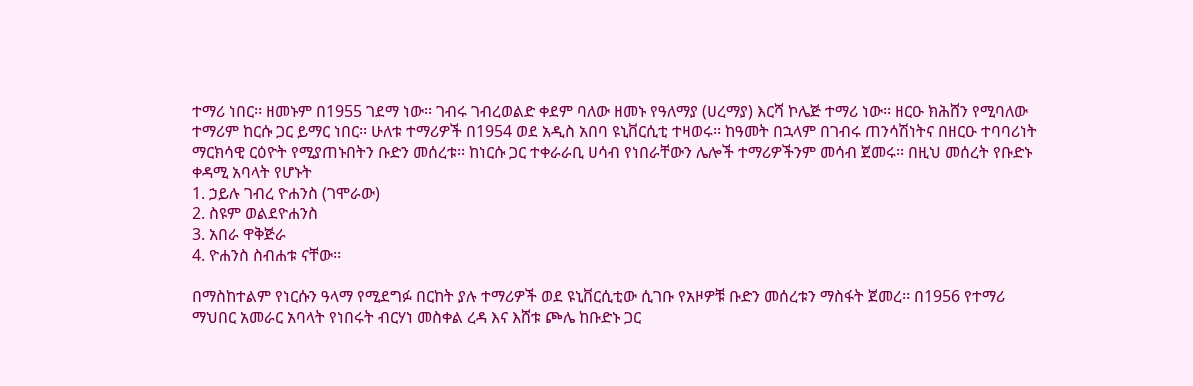ተማሪ ነበር፡፡ ዘመኑም በ1955 ገደማ ነው፡፡ ገብሩ ገብረወልድ ቀደም ባለው ዘመኑ የዓለማያ (ሀረማያ) እርሻ ኮሌጅ ተማሪ ነው፡፡ ዘርዑ ክሕሸን የሚባለው ተማሪም ከርሱ ጋር ይማር ነበር፡፡ ሁለቱ ተማሪዎች በ1954 ወደ አዲስ አበባ ዩኒቨርሲቲ ተዛወሩ፡፡ ከዓመት በኋላም በገብሩ ጠንሳሽነትና በዘርዑ ተባባሪነት ማርክሳዊ ርዕዮት የሚያጠኑበትን ቡድን መሰረቱ፡፡ ከነርሱ ጋር ተቀራራቢ ሀሳብ የነበራቸውን ሌሎች ተማሪዎችንም መሳብ ጀመሩ፡፡ በዚህ መሰረት የቡድኑ ቀዳሚ አባላት የሆኑት
1. ኃይሉ ገብረ ዮሐንስ (ገሞራው)
2. ስዩም ወልደዮሐንስ
3. አበራ ዋቅጅራ
4. ዮሐንስ ስብሐቱ ናቸው፡፡

በማስከተልም የነርሱን ዓላማ የሚደግፉ በርከት ያሉ ተማሪዎች ወደ ዩኒቨርሲቲው ሲገቡ የአዞዎቹ ቡድን መሰረቱን ማስፋት ጀመረ፡፡ በ1956 የተማሪ ማህበር አመራር አባላት የነበሩት ብርሃነ መስቀል ረዳ እና እሸቱ ጮሌ ከቡድኑ ጋር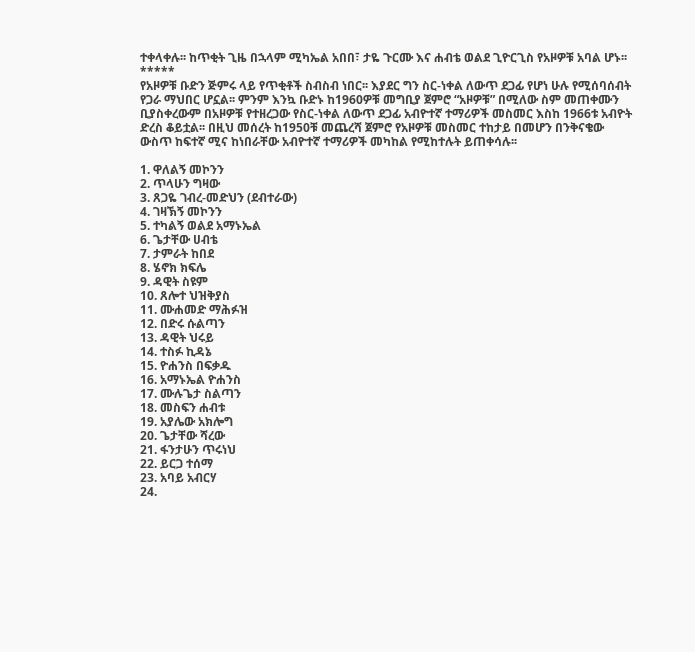ተቀላቀሉ፡፡ ከጥቂት ጊዜ በኋላም ሚካኤል አበበ፣ ታዬ ጉርሙ እና ሐብቴ ወልደ ጊዮርጊስ የአዞዎቹ አባል ሆኑ፡፡
*****
የአዞዎቹ ቡድን ጅምሩ ላይ የጥቂቶች ስብስብ ነበር፡፡ እያደር ግን ስር-ነቀል ለውጥ ደጋፊ የሆነ ሁሉ የሚሰባሰብት የጋራ ማህበር ሆኗል፡፡ ምንም እንኳ ቡድኑ ከ1960ዎቹ መግቢያ ጀምሮ “አዞዎቹ” በሚለው ስም መጠቀሙን ቢያስቀረውም በአዞዎቹ የተዘረጋው የስር-ነቀል ለውጥ ደጋፊ አብዮተኛ ተማሪዎች መስመር እስከ 1966ቱ አብዮት ድረስ ቆይቷል፡፡ በዚህ መሰረት ከ1950ቹ መጨረሻ ጀምሮ የአዞዎቹ መስመር ተከታይ በመሆን በንቅናቄው ውስጥ ከፍተኛ ሚና ከነበራቸው አብዮተኛ ተማሪዎች መካከል የሚከተሉት ይጠቀሳሉ፡፡

1. ዋለልኝ መኮንን
2. ጥላሁን ግዛው
3. ጸጋዬ ገብረ-መድህን (ደብተራው)
4. ገዛኽኝ መኮንን
5. ተካልኝ ወልደ አማኑኤል
6. ጌታቸው ሀብቴ
7. ታምራት ከበደ
8. ሄኖክ ክፍሌ
9. ዳዊት ስዩም
10. ጸሎተ ህዝቅያስ
11. ሙሐመድ ማሕፉዝ
12. በድሩ ሱልጣን
13. ዳዊት ህሩይ
14. ተስፉ ኪዳኔ
15. ዮሐንስ በፍቃዱ
16. አማኑኤል ዮሐንስ
17. ሙሉጌታ ስልጣን
18. መስፍን ሐብቱ
19. አያሌው አክሎግ
20. ጌታቸው ሻረው
21. ፋንታሁን ጥሩነህ
22. ይርጋ ተሰማ
23. አባይ አብርሃ
24.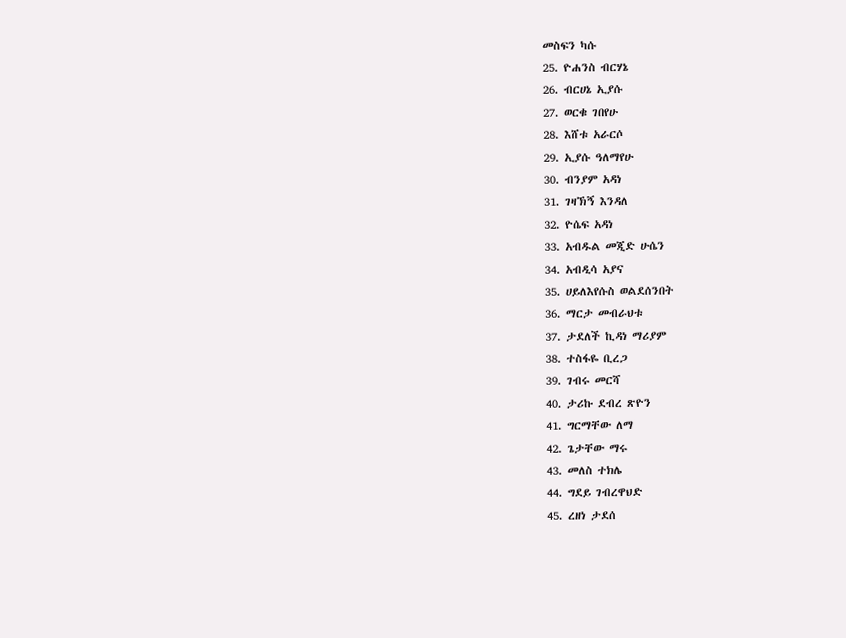መስፍን ካሱ
25. ዮሐንስ ብርሃኔ
26. ብርሀኔ ኢያሱ
27. ወርቁ ገበየሁ
28. እሸቱ አራርሶ
29. ኢያሱ ዓለማየሁ
30. ብንያም አዳነ
31. ገዛኽኝ እንዳለ
32. ዮሴፍ አዳነ
33. አብዱል መጂድ ሁሴን
34. አብዲሳ አያና
35. ሀይለእየሱስ ወልደሰንበት
36. ማርታ መብራህቱ
37. ታደለች ኪዳነ ማሪያም
38. ተስፋዬ ቢረጋ
39. ገብሩ መርሻ
40. ታሪኩ ደብረ ጽዮን
41. ግርማቸው ለማ
42. ጌታቸው ማሩ
43. መለስ ተክሌ
44. ግደይ ገብረዋህድ
45. ረዘነ ታደሰ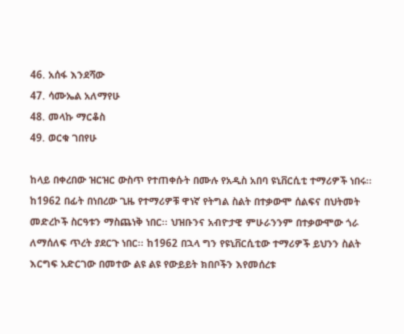46. አሰፋ እንደሻው
47. ሳሙኤል አለማየሁ
48. መላኩ ማርቆስ
49. ወርቁ ገበየሁ

ከላይ በቀረበው ዝርዝር ውስጥ የተጠቀሱት በሙሉ የአዲስ አበባ ዩኒቨርሲቲ ተማሪዎች ነበሩ፡፡ ከ1962 በፊት በነበረው ጊዜ የተማሪዎቹ ዋነኛ የትግል ስልት በተቃውሞ ሰልፍና በህትመት መድረኮች ስርዓቱን ማስጨነቅ ነበር፡፡ ህዝቡንና አብዮታዊ ምሁራንንም በተቃውሞው ጎራ ለማሰለፍ ጥረት ያደርጉ ነበር፡፡ ከ1962 በኋላ ግን የዩኒቨርሲቲው ተማሪዎች ይህንን ስልት እርግፍ አድርገው በመተው ልዩ ልዩ የውይይት ክበቦችን እየመሰረቱ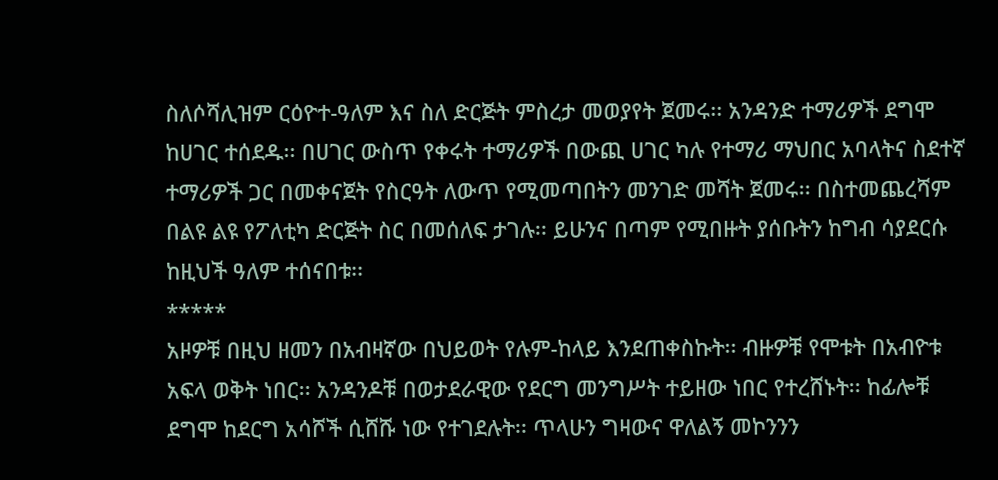ስለሶሻሊዝም ርዕዮተ-ዓለም እና ስለ ድርጅት ምስረታ መወያየት ጀመሩ፡፡ አንዳንድ ተማሪዎች ደግሞ ከሀገር ተሰደዱ፡፡ በሀገር ውስጥ የቀሩት ተማሪዎች በውጪ ሀገር ካሉ የተማሪ ማህበር አባላትና ስደተኛ ተማሪዎች ጋር በመቀናጀት የስርዓት ለውጥ የሚመጣበትን መንገድ መሻት ጀመሩ፡፡ በስተመጨረሻም በልዩ ልዩ የፖለቲካ ድርጅት ስር በመሰለፍ ታገሉ፡፡ ይሁንና በጣም የሚበዙት ያሰቡትን ከግብ ሳያደርሱ ከዚህች ዓለም ተሰናበቱ፡፡
*****
አዞዎቹ በዚህ ዘመን በአብዛኛው በህይወት የሉም-ከላይ እንደጠቀስኩት፡፡ ብዙዎቹ የሞቱት በአብዮቱ አፍላ ወቅት ነበር፡፡ አንዳንዶቹ በወታደራዊው የደርግ መንግሥት ተይዘው ነበር የተረሸኑት፡፡ ከፊሎቹ ደግሞ ከደርግ አሳሾች ሲሸሹ ነው የተገደሉት፡፡ ጥላሁን ግዛውና ዋለልኝ መኮንንን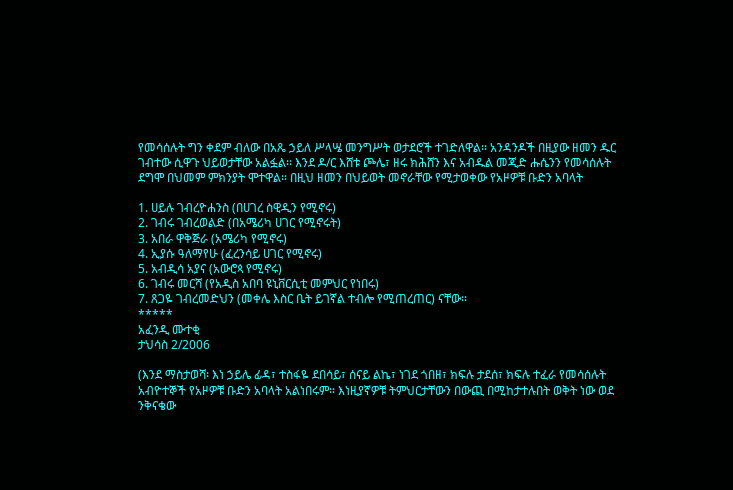የመሳሰሉት ግን ቀደም ብለው በአጼ ኃይለ ሥላሤ መንግሥት ወታደሮች ተገድለዋል፡፡ አንዳንዶች በዚያው ዘመን ዱር ገብተው ሲዋጉ ህይወታቸው አልፏል፡፡ እንደ ዶ/ር እሸቱ ጮሌ፣ ዘሩ ክሕሸን እና አብዱል መጂድ ሑሴንን የመሳሰሉት ደግሞ በህመም ምክንያት ሞተዋል፡፡ በዚህ ዘመን በህይወት መኖራቸው የሚታወቀው የአዞዎቹ ቡድን አባላት

1. ሀይሉ ገብረዮሐንስ (በሀገረ ስዊዲን የሚኖሩ)
2. ገብሩ ገብረወልድ (በአሜሪካ ሀገር የሚኖሩት)
3. አበራ ዋቅጅራ (አሜሪካ የሚኖሩ)
4. ኢያሱ ዓለማየሁ (ፈረንሳይ ሀገር የሚኖሩ)
5. አብዲሳ አያና (አውሮጳ የሚኖሩ)
6. ገብሩ መርሻ (የአዲስ አበባ ዩኒቨርሲቲ መምህር የነበሩ)
7. ጸጋዬ ገብረመድህን (መቀሌ እስር ቤት ይገኛል ተብሎ የሚጠረጠር) ናቸው፡፡
*****
አፈንዲ ሙተቂ
ታህሳስ 2/2006

(እንደ ማስታወሻ፡ እነ ኃይሌ ፊዳ፣ ተስፋዬ ደበሳይ፣ ሰናይ ልኬ፣ ነገደ ጎበዘ፣ ክፍሉ ታደሰ፣ ክፍሉ ተፈራ የመሳሰሉት አብዮተኞች የአዞዎቹ ቡድን አባላት አልነበሩም፡፡ እነዚያኛዎቹ ትምህርታቸውን በውጪ በሚከታተሉበት ወቅት ነው ወደ ንቅናቄው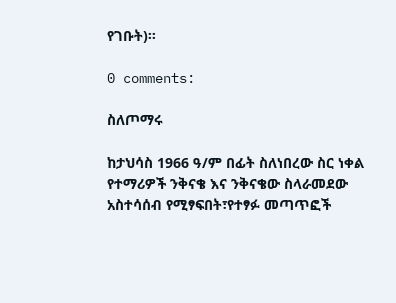የገቡት)፡፡

0 comments:

ስለጦማሩ

ከታህሳስ 1966 ዓ/ም በፊት ስለነበረው ስር ነቀል የተማሪዎች ንቅናቄ እና ንቅናቄው ስላራመደው አስተሳሰብ የሚፃፍበት፣የተፃፉ መጣጥፎች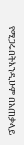የሚጋሩበትእንዲሁም በአጠቃላይ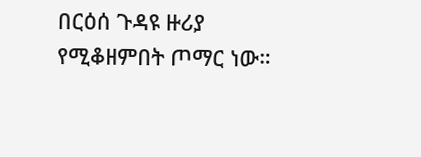በርዕሰ ጉዳዩ ዙሪያ የሚቆዘምበት ጦማር ነው።